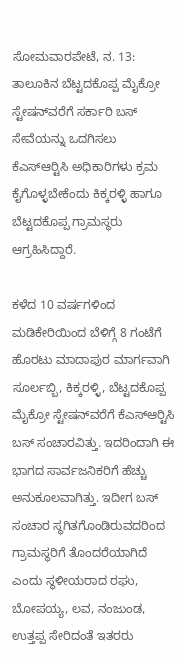ಸೋಮವಾರಪೇಟೆ, ನ. 13: ತಾಲೂಕಿನ ಬೆಟ್ಟದಕೊಪ್ಪ ಮೈಕ್ರೋ ಸ್ಟೇಷನ್‍ವರೆಗೆ ಸರ್ಕಾರಿ ಬಸ್ ಸೇವೆಯನ್ನು ಒದಗಿಸಲು ಕೆಎಸ್‍ಆರ್‍ಟಿಸಿ ಅಧಿಕಾರಿಗಳು ಕ್ರಮ ಕೈಗೊಳ್ಳಬೇಕೆಂದು ಕಿಕ್ಕರಳ್ಳಿ ಹಾಗೂ ಬೆಟ್ಟದಕೊಪ್ಪ ಗ್ರಾಮಸ್ಥರು ಆಗ್ರಹಿಸಿದ್ದಾರೆ.

ಕಳೆದ 10 ವರ್ಷಗಳಿಂದ ಮಡಿಕೇರಿಯಿಂದ ಬೆಳಿಗ್ಗೆ 8 ಗಂಟೆಗೆ ಹೊರಟು ಮಾದಾಪುರ ಮಾರ್ಗವಾಗಿ ಸೂರ್ಲಬ್ಬಿ, ಕಿಕ್ಕರಳ್ಳಿ, ಬೆಟ್ಟದಕೊಪ್ಪ ಮೈಕ್ರೋ ಸ್ಟೇಷನ್‍ವರೆಗೆ ಕೆಎಸ್‍ಆರ್‍ಟಿಸಿ ಬಸ್ ಸಂಚಾರವಿತ್ತು. ಇದರಿಂದಾಗಿ ಈ ಭಾಗದ ಸಾರ್ವಜನಿಕರಿಗೆ ಹೆಚ್ಚು ಅನುಕೂಲವಾಗಿತ್ತು. ಇದೀಗ ಬಸ್ ಸಂಚಾರ ಸ್ಥಗಿತಗೊಂಡಿರುವದರಿಂದ ಗ್ರಾಮಸ್ಥರಿಗೆ ತೊಂದರೆಯಾಗಿದೆ ಎಂದು ಸ್ಥಳೀಯರಾದ ರಘು, ಬೋಪಯ್ಯ, ಲವ, ನಂಜುಂಡ, ಉತ್ತಪ್ಪ ಸೇರಿದಂತೆ ಇತರರು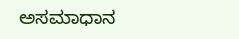ಅಸಮಾಧಾನ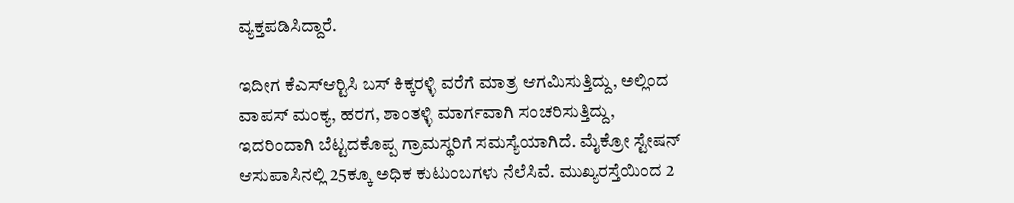ವ್ಯಕ್ತಪಡಿಸಿದ್ದಾರೆ.

ಇದೀಗ ಕೆಎಸ್‍ಆರ್‍ಟಿಸಿ ಬಸ್ ಕಿಕ್ಕರಳ್ಳಿ ವರೆಗೆ ಮಾತ್ರ ಆಗಮಿಸುತ್ತಿದ್ದು, ಅಲ್ಲಿಂದ ವಾಪಸ್ ಮಂಕ್ಯ, ಹರಗ, ಶಾಂತಳ್ಳಿ ಮಾರ್ಗವಾಗಿ ಸಂಚರಿಸುತ್ತಿದ್ದು, ಇದರಿಂದಾಗಿ ಬೆಟ್ಟದಕೊಪ್ಪ ಗ್ರಾಮಸ್ಥರಿಗೆ ಸಮಸ್ಯೆಯಾಗಿದೆ. ಮೈಕ್ರೋ ಸ್ಟೇಷನ್ ಆಸುಪಾಸಿನಲ್ಲಿ 25ಕ್ಕೂ ಅಧಿಕ ಕುಟುಂಬಗಳು ನೆಲೆಸಿವೆ. ಮುಖ್ಯರಸ್ತೆಯಿಂದ 2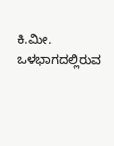ಕಿ.ಮೀ. ಒಳಭಾಗದಲ್ಲಿರುವ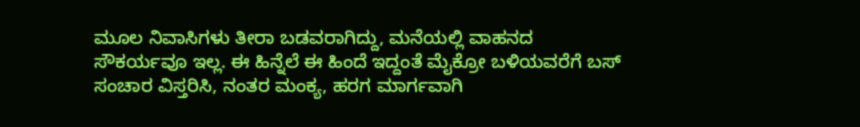ಮೂಲ ನಿವಾಸಿಗಳು ತೀರಾ ಬಡವರಾಗಿದ್ದು, ಮನೆಯಲ್ಲಿ ವಾಹನದ ಸೌಕರ್ಯವೂ ಇಲ್ಲ. ಈ ಹಿನ್ನೆಲೆ ಈ ಹಿಂದೆ ಇದ್ದಂತೆ ಮೈಕ್ರೋ ಬಳಿಯವರೆಗೆ ಬಸ್ ಸಂಚಾರ ವಿಸ್ತರಿಸಿ, ನಂತರ ಮಂಕ್ಯ, ಹರಗ ಮಾರ್ಗವಾಗಿ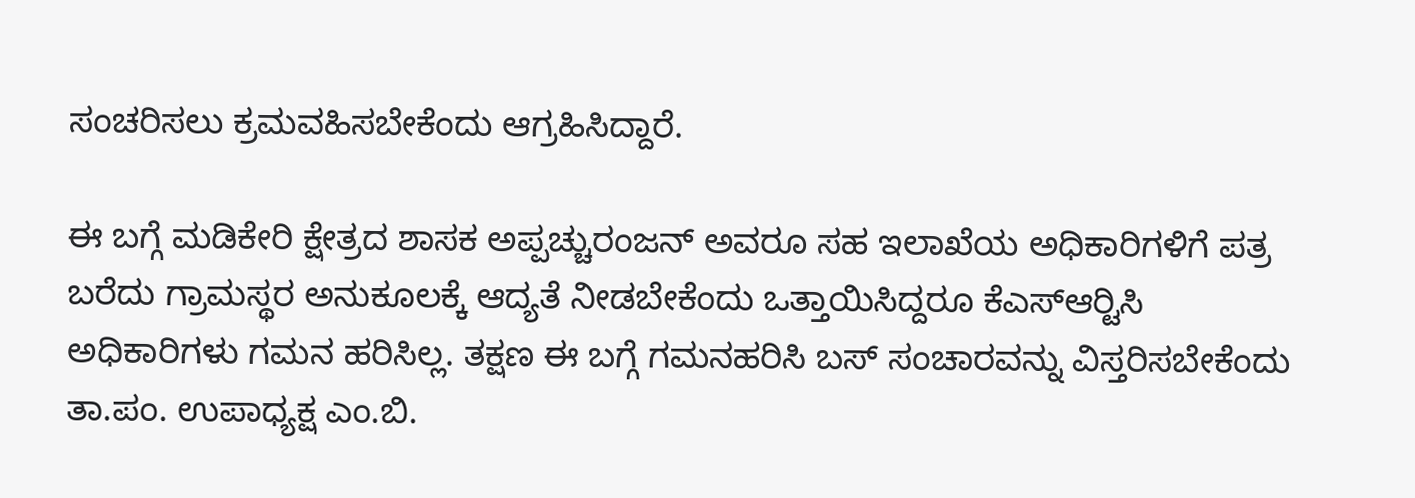ಸಂಚರಿಸಲು ಕ್ರಮವಹಿಸಬೇಕೆಂದು ಆಗ್ರಹಿಸಿದ್ದಾರೆ.

ಈ ಬಗ್ಗೆ ಮಡಿಕೇರಿ ಕ್ಷೇತ್ರದ ಶಾಸಕ ಅಪ್ಪಚ್ಚುರಂಜನ್ ಅವರೂ ಸಹ ಇಲಾಖೆಯ ಅಧಿಕಾರಿಗಳಿಗೆ ಪತ್ರ ಬರೆದು ಗ್ರಾಮಸ್ಥರ ಅನುಕೂಲಕ್ಕೆ ಆದ್ಯತೆ ನೀಡಬೇಕೆಂದು ಒತ್ತಾಯಿಸಿದ್ದರೂ ಕೆಎಸ್‍ಆರ್‍ಟಿಸಿ ಅಧಿಕಾರಿಗಳು ಗಮನ ಹರಿಸಿಲ್ಲ. ತಕ್ಷಣ ಈ ಬಗ್ಗೆ ಗಮನಹರಿಸಿ ಬಸ್ ಸಂಚಾರವನ್ನು ವಿಸ್ತರಿಸಬೇಕೆಂದು ತಾ.ಪಂ. ಉಪಾಧ್ಯಕ್ಷ ಎಂ.ಬಿ.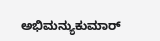ಅಭಿಮನ್ಯುಕುಮಾರ್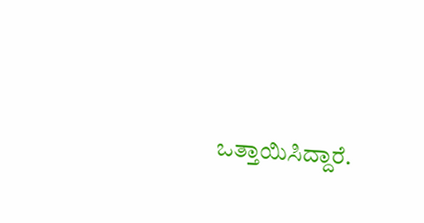ಒತ್ತಾಯಿಸಿದ್ದಾರೆ.